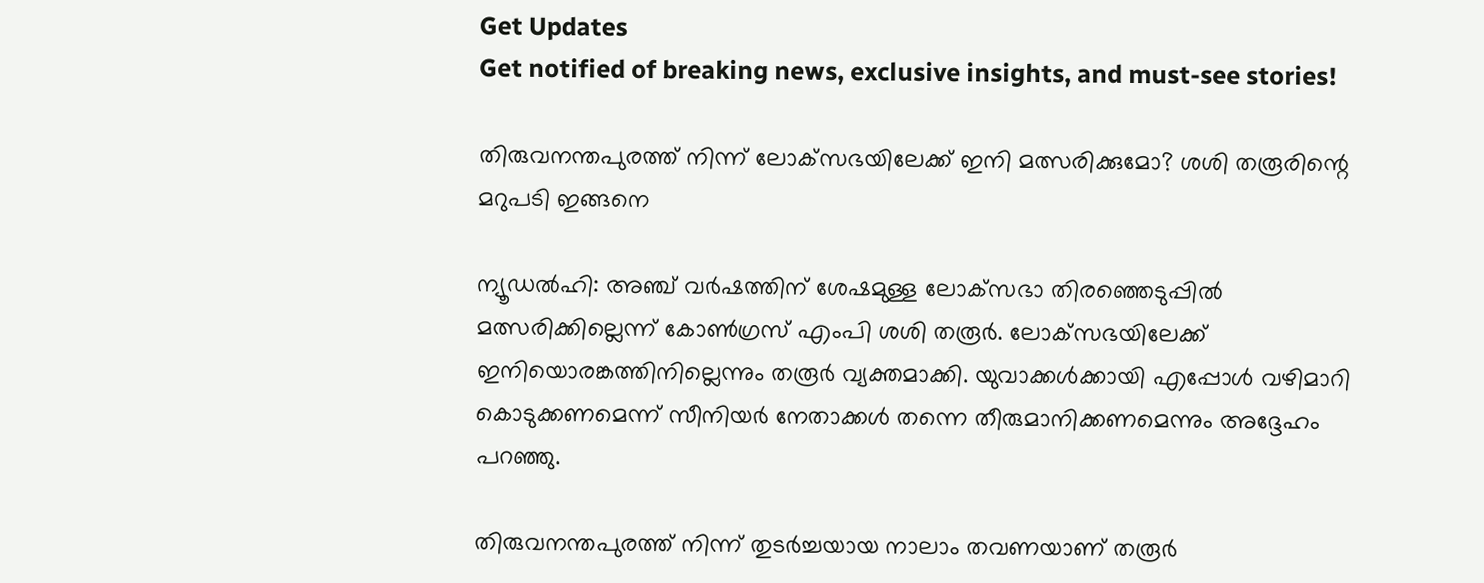Get Updates
Get notified of breaking news, exclusive insights, and must-see stories!

തിരുവനന്തപുരത്ത് നിന്ന് ലോക്‌സഭയിലേക്ക് ഇനി മത്സരിക്കുമോ? ശശി തരൂരിന്റെ മറുപടി ഇങ്ങനെ

ന്യൂഡല്‍ഹി: അഞ്ച് വര്‍ഷത്തിന് ശേഷമുള്ള ലോക്‌സഭാ തിരഞ്ഞെടുപ്പില്‍ മത്സരിക്കില്ലെന്ന് കോണ്‍ഗ്രസ് എംപി ശശി തരൂര്‍. ലോക്‌സഭയിലേക്ക് ഇനിയൊരങ്കത്തിനില്ലെന്നും തരൂര്‍ വ്യക്തമാക്കി. യുവാക്കള്‍ക്കായി എപ്പോള്‍ വഴിമാറി കൊടുക്കണമെന്ന് സീനിയര്‍ നേതാക്കള്‍ തന്നെ തീരുമാനിക്കണമെന്നും അദ്ദേഹം പറഞ്ഞു.

തിരുവനന്തപുരത്ത് നിന്ന് തുടര്‍ച്ചയായ നാലാം തവണയാണ് തരൂര്‍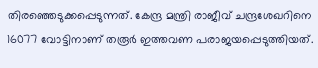തിരഞ്ഞെടുക്കപ്പെടുന്നത്. കേന്ദ്ര മന്ത്രി രാജീവ് ചന്ദ്രശേഖറിനെ 16077 വോട്ടിനാണ് തരൂര്‍ ഇത്തവണ പരാജയപ്പെടുത്തിയത്.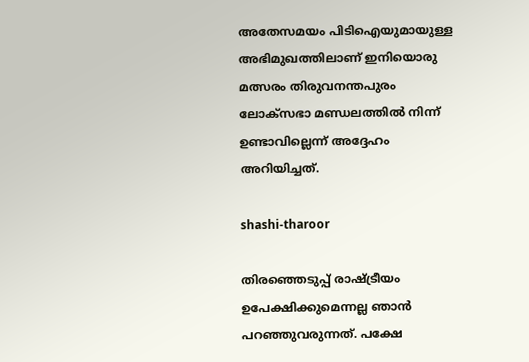അതേസമയം പിടിഐയുമായുള്ള അഭിമുഖത്തിലാണ് ഇനിയൊരു മത്സരം തിരുവനന്തപുരം ലോക്‌സഭാ മണ്ഡലത്തില്‍ നിന്ന് ഉണ്ടാവില്ലെന്ന് അദ്ദേഹം അറിയിച്ചത്.

shashi-tharoor

തിരഞ്ഞെടുപ്പ് രാഷ്ട്രീയം ഉപേക്ഷിക്കുമെന്നല്ല ഞാന്‍ പറഞ്ഞുവരുന്നത്. പക്ഷേ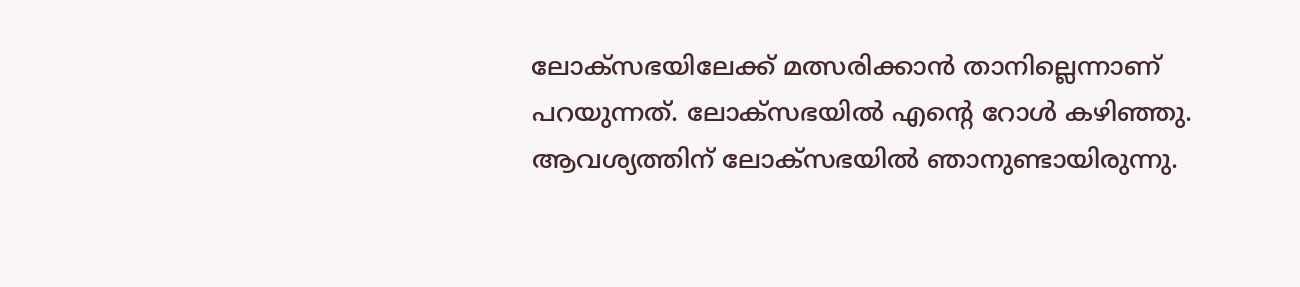ലോക്‌സഭയിലേക്ക് മത്സരിക്കാന്‍ താനില്ലെന്നാണ് പറയുന്നത്. ലോക്‌സഭയില്‍ എന്റെ റോള്‍ കഴിഞ്ഞു. ആവശ്യത്തിന് ലോക്‌സഭയില്‍ ഞാനുണ്ടായിരുന്നു.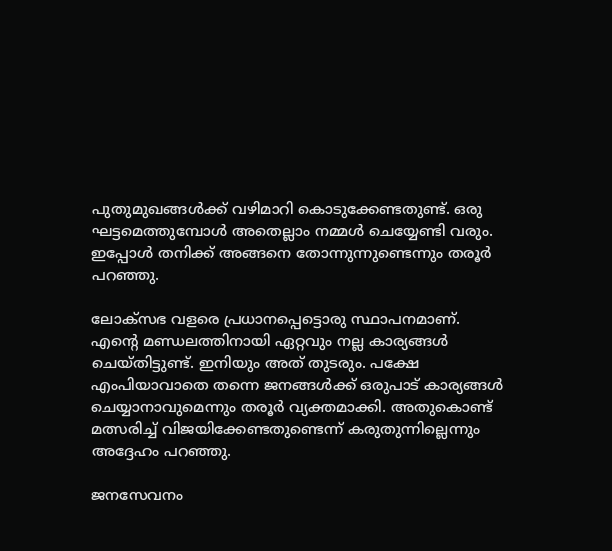പുതുമുഖങ്ങള്‍ക്ക് വഴിമാറി കൊടുക്കേണ്ടതുണ്ട്. ഒരു ഘട്ടമെത്തുമ്പോള്‍ അതെല്ലാം നമ്മള്‍ ചെയ്യേണ്ടി വരും. ഇപ്പോള്‍ തനിക്ക് അങ്ങനെ തോന്നുന്നുണ്ടെന്നും തരൂര്‍ പറഞ്ഞു.

ലോക്‌സഭ വളരെ പ്രധാനപ്പെട്ടൊരു സ്ഥാപനമാണ്. എന്റെ മണ്ഡലത്തിനായി ഏറ്റവും നല്ല കാര്യങ്ങള്‍ ചെയ്തിട്ടുണ്ട്. ഇനിയും അത് തുടരും. പക്ഷേ എംപിയാവാതെ തന്നെ ജനങ്ങള്‍ക്ക് ഒരുപാട് കാര്യങ്ങള്‍ ചെയ്യാനാവുമെന്നും തരൂര്‍ വ്യക്തമാക്കി. അതുകൊണ്ട് മത്സരിച്ച് വിജയിക്കേണ്ടതുണ്ടെന്ന് കരുതുന്നില്ലെന്നും അദ്ദേഹം പറഞ്ഞു.

ജനസേവനം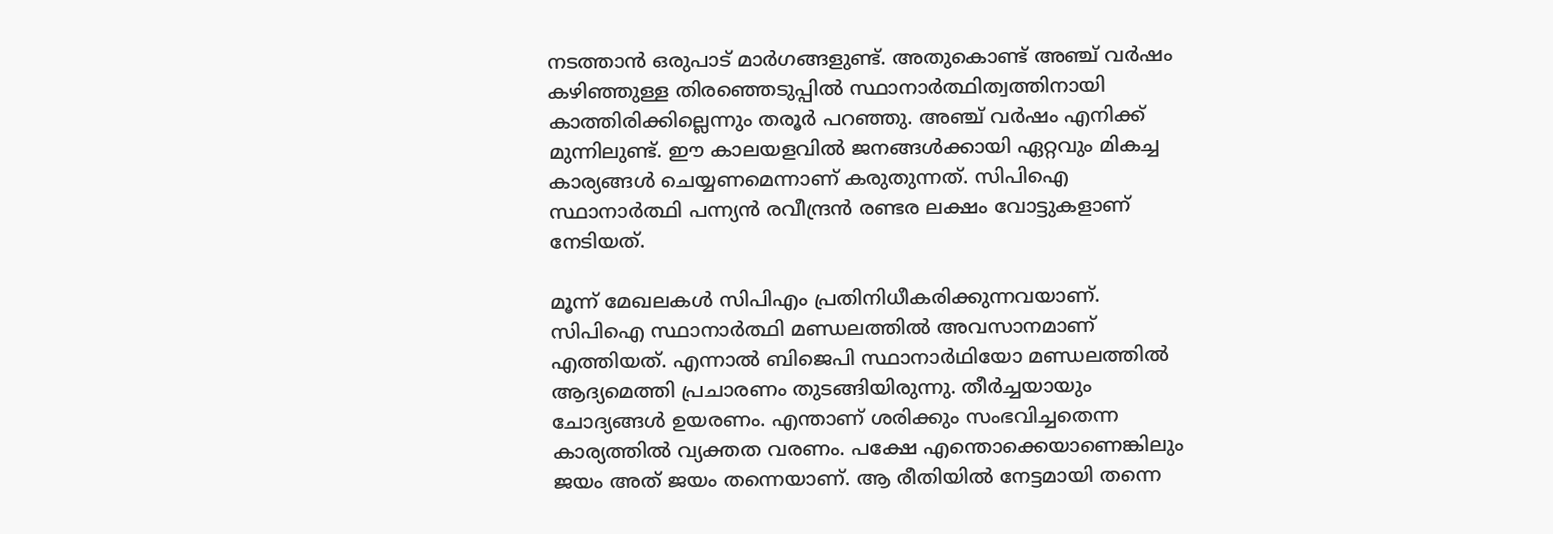നടത്താന്‍ ഒരുപാട് മാര്‍ഗങ്ങളുണ്ട്. അതുകൊണ്ട് അഞ്ച് വര്‍ഷം കഴിഞ്ഞുള്ള തിരഞ്ഞെടുപ്പില്‍ സ്ഥാനാര്‍ത്ഥിത്വത്തിനായി കാത്തിരിക്കില്ലെന്നും തരൂര്‍ പറഞ്ഞു. അഞ്ച് വര്‍ഷം എനിക്ക് മുന്നിലുണ്ട്. ഈ കാലയളവില്‍ ജനങ്ങള്‍ക്കായി ഏറ്റവും മികച്ച കാര്യങ്ങള്‍ ചെയ്യണമെന്നാണ് കരുതുന്നത്. സിപിഐ സ്ഥാനാര്‍ത്ഥി പന്ന്യന്‍ രവീന്ദ്രന്‍ രണ്ടര ലക്ഷം വോട്ടുകളാണ് നേടിയത്.

മൂന്ന് മേഖലകള്‍ സിപിഎം പ്രതിനിധീകരിക്കുന്നവയാണ്. സിപിഐ സ്ഥാനാര്‍ത്ഥി മണ്ഡലത്തില്‍ അവസാനമാണ് എത്തിയത്. എന്നാല്‍ ബിജെപി സ്ഥാനാര്‍ഥിയോ മണ്ഡലത്തില്‍ ആദ്യമെത്തി പ്രചാരണം തുടങ്ങിയിരുന്നു. തീര്‍ച്ചയായും ചോദ്യങ്ങള്‍ ഉയരണം. എന്താണ് ശരിക്കും സംഭവിച്ചതെന്ന കാര്യത്തില്‍ വ്യക്തത വരണം. പക്ഷേ എന്തൊക്കെയാണെങ്കിലും ജയം അത് ജയം തന്നെയാണ്. ആ രീതിയില്‍ നേട്ടമായി തന്നെ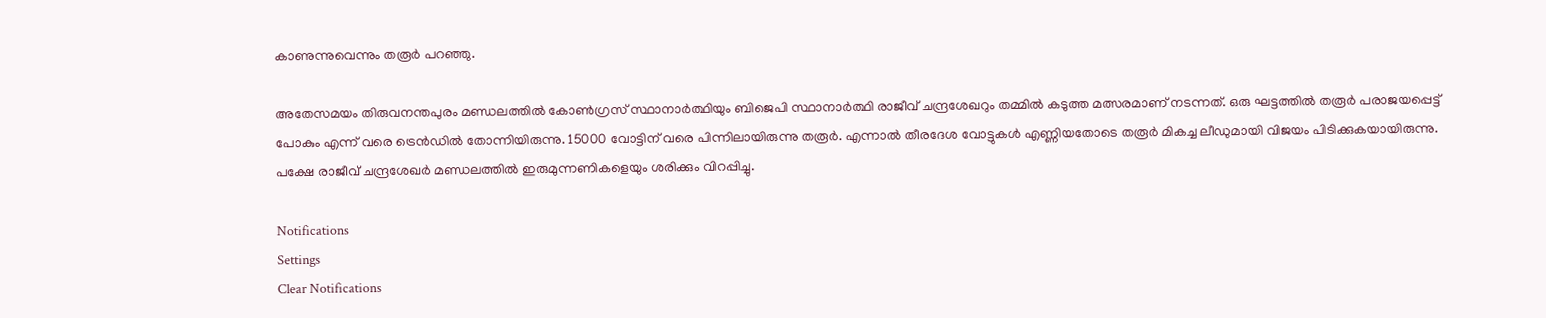കാണുന്നുവെന്നും തരൂര്‍ പറഞ്ഞു.

അതേസമയം തിരുവനന്തപുരം മണ്ഡലത്തില്‍ കോണ്‍ഗ്രസ് സ്ഥാനാര്‍ത്ഥിയും ബിജെപി സ്ഥാനാര്‍ത്ഥി രാജീവ് ചന്ദ്രശേഖറും തമ്മില്‍ കടുത്ത മത്സരമാണ് നടന്നത്. ഒരു ഘട്ടത്തില്‍ തരൂര്‍ പരാജയപ്പെട്ട് പോകും എന്ന് വരെ ട്രെന്‍ഡില്‍ തോന്നിയിരുന്നു. 15000 വോട്ടിന് വരെ പിന്നിലായിരുന്നു തരൂര്‍. എന്നാല്‍ തീരദേശ വോട്ടുകള്‍ എണ്ണിയതോടെ തരൂര്‍ മികച്ച ലീഡുമായി വിജയം പിടിക്കുകയായിരുന്നു. പക്ഷേ രാജീവ് ചന്ദ്രശേഖര്‍ മണ്ഡലത്തില്‍ ഇരുമുന്നണികളെയും ശരിക്കും വിറപ്പിച്ചു.

Notifications
Settings
Clear Notifications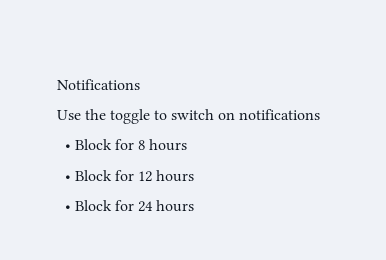Notifications
Use the toggle to switch on notifications
  • Block for 8 hours
  • Block for 12 hours
  • Block for 24 hours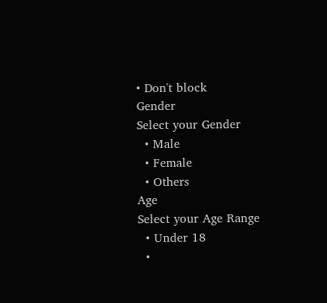• Don't block
Gender
Select your Gender
  • Male
  • Female
  • Others
Age
Select your Age Range
  • Under 18
  •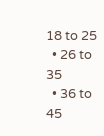18 to 25
  • 26 to 35
  • 36 to 45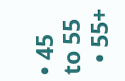• 45 to 55
  • 55+